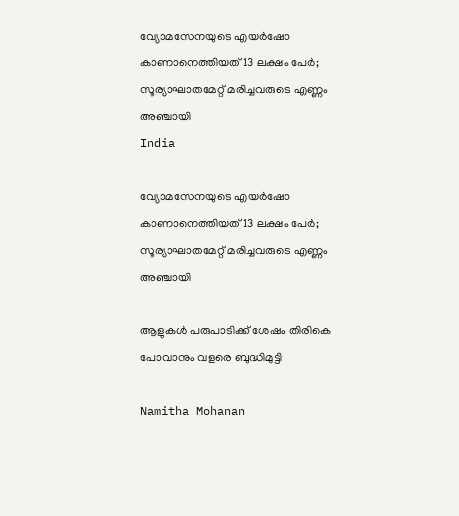വ്യോമസേനയുടെ എയർഷോ കാണാനെത്തിയത് 13 ലക്ഷം പേർ; സൂര്യാഘാതമേറ്റ് മരിച്ചവരുടെ എണ്ണം അഞ്ചായി
India

വ്യോമസേനയുടെ എയർഷോ കാണാനെത്തിയത് 13 ലക്ഷം പേർ; സൂര്യാഘാതമേറ്റ് മരിച്ചവരുടെ എണ്ണം അഞ്ചായി

ആളുകൾ പരുപാടിക്ക് ശേഷം തിരികെ പോവാനും വളരെ ബുദ്ധിമുട്ടി

Namitha Mohanan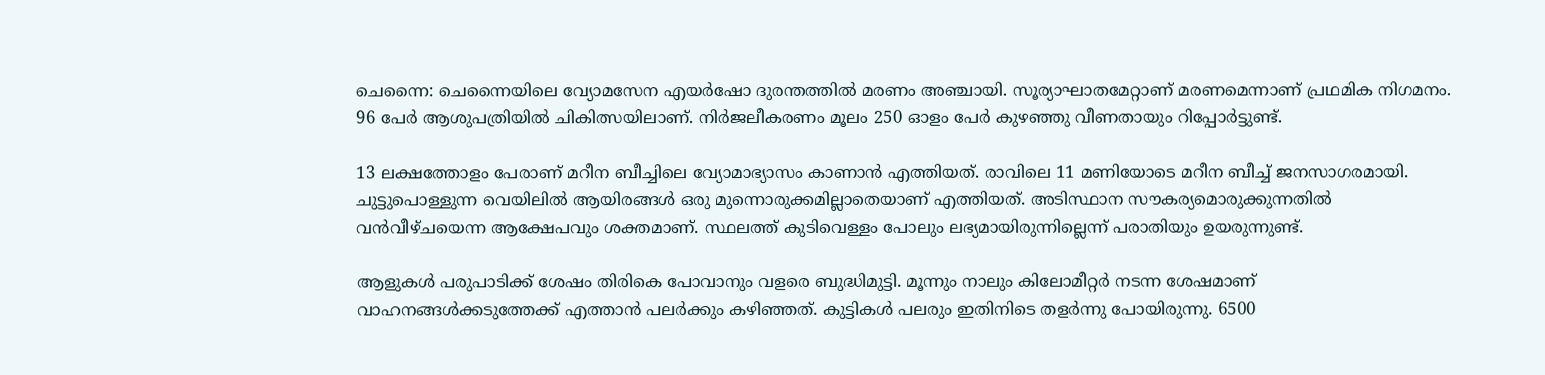ചെന്നൈ: ചെന്നൈയിലെ വ്യോമസേന എയർ‌ഷോ ദുരന്തത്തിൽ മരണം അഞ്ചായി. സൂര്യാഘാതമേറ്റാണ് മരണമെന്നാണ് പ്രഥമിക നിഗമനം. 96 പേർ ആശുപത്രിയിൽ ചികിത്സയിലാണ്. നിർജലീകരണം മൂലം 250 ഓളം പേർ കുഴഞ്ഞു വീണതായും റിപ്പോർട്ടുണ്ട്.

13 ലക്ഷത്തോളം പേരാണ് മറീന ബീച്ചിലെ വ്യോമാഭ്യാസം കാണാൻ എത്തിയത്. രാവിലെ 11 മണിയോടെ മറീന ബീച്ച് ജനസാഗരമായി. ചുട്ടുപൊള്ളുന്ന വെയിലിൽ ആയിരങ്ങൾ ഒരു മുന്നൊരുക്കമില്ലാതെയാണ് എത്തിയത്. അടിസ്ഥാന സൗകര്യമൊരുക്കുന്നതില്‍ വന്‍വീഴ്ചയെന്ന ആക്ഷേപവും ശക്തമാണ്. സ്ഥലത്ത് കുടിവെള്ളം പോലും ലഭ്യമായിരുന്നില്ലെന്ന് പരാതിയും ഉയരുന്നുണ്ട്.

ആളുകൾ പരുപാടിക്ക് ശേഷം തിരികെ പോവാനും വളരെ ബുദ്ധിമുട്ടി. മൂന്നും നാലും കിലോമീറ്റർ നടന്ന ശേഷമാണ് വാഹനങ്ങൾക്കടുത്തേക്ക് എത്താൻ പലർക്കും കഴിഞ്ഞത്. കുട്ടികൾ പലരും ഇതിനിടെ തളർന്നു പോയിരുന്നു. 6500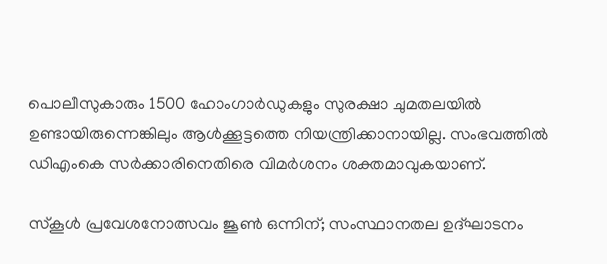പൊലീസുകാരും 1500 ഹോംഗാർഡുകളും സുരക്ഷാ ചുമതലയിൽ ഉണ്ടായിരുന്നെങ്കിലും ആൾക്കൂട്ടത്തെ നിയന്ത്രിക്കാനായില്ല. സംഭവത്തിൽ ഡിഎംകെ സർക്കാരിനെതിരെ വിമർശനം ശക്തമാവുകയാണ്.

സ്കൂൾ പ്രവേശനോത്സവം ജൂൺ ഒന്നിന്; സംസ്ഥാനതല ഉദ്ഘാടനം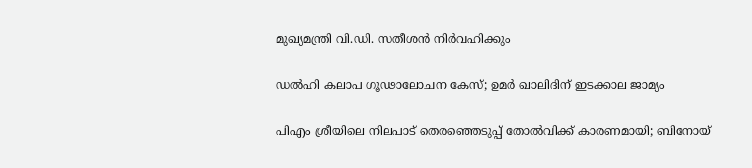മുഖ്യമന്ത്രി വി.ഡി. സതീശൻ നിർവഹിക്കും

ഡൽഹി കലാപ ഗൂഢാലോചന കേസ്; ഉമർ ഖാലിദിന് ഇടക്കാല ജാമ‍്യം

പിഎം ശ്രീയിലെ നിലപാട് തെരഞ്ഞെടുപ്പ് തോൽവിക്ക് കാരണമായി; ബിനോയ്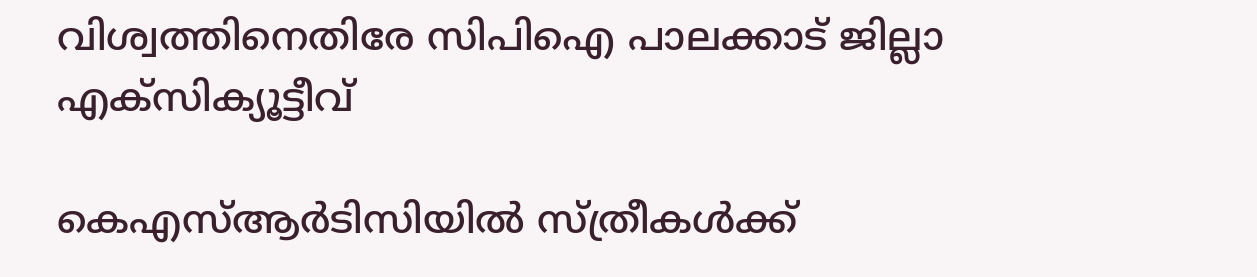വിശ്വത്തിനെതിരേ സിപിഐ പാലക്കാട് ജില്ലാ എക്സിക‍്യൂട്ടീവ്

കെഎസ്ആർടിസിയിൽ സ്ത്രീകൾക്ക്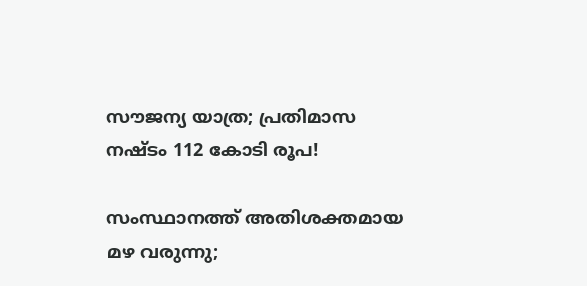സൗജന്യ യാത്ര; പ്രതിമാസ നഷ്ടം 112 കോടി രൂപ!

സംസ്ഥാനത്ത് അതിശക്തമായ മഴ വരുന്നു;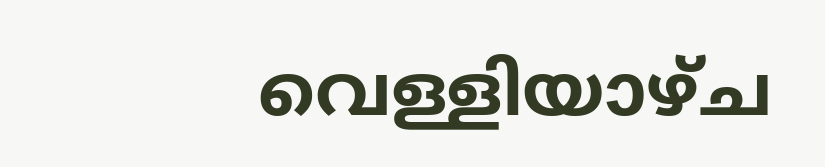വെള്ളിയാഴ്ച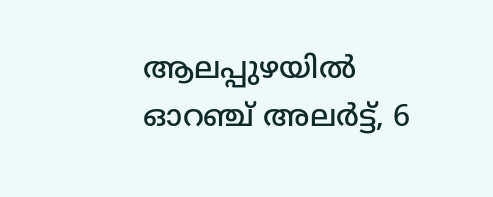ആലപ്പുഴയിൽ ഓറഞ്ച് അലർട്ട്, 6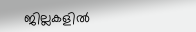ജില്ലകളിൽ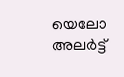യെലോ അലർട്ട്